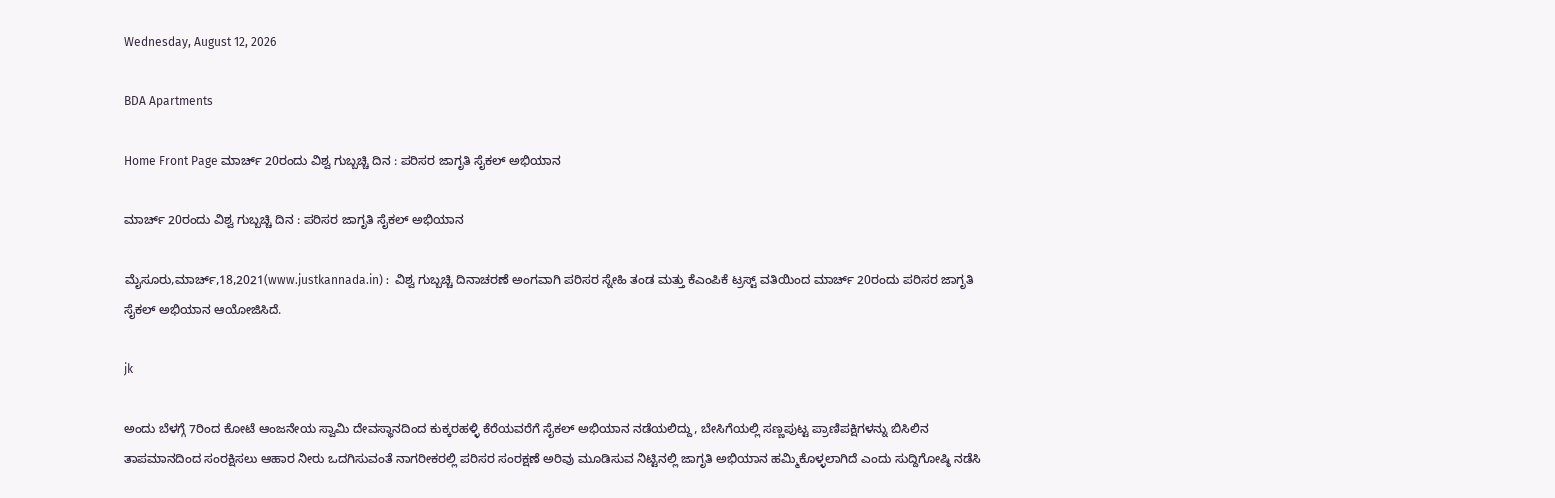Wednesday, August 12, 2026

BDA Apartments

Home Front Page ಮಾರ್ಚ್ 20ರಂದು ವಿಶ್ವ ಗುಬ್ಬಚ್ಚಿ ದಿನ : ಪರಿಸರ ಜಾಗೃತಿ ಸೈಕಲ್ ಅಭಿಯಾನ

ಮಾರ್ಚ್ 20ರಂದು ವಿಶ್ವ ಗುಬ್ಬಚ್ಚಿ ದಿನ : ಪರಿಸರ ಜಾಗೃತಿ ಸೈಕಲ್ ಅಭಿಯಾನ

ಮೈಸೂರು,ಮಾರ್ಚ್,18,2021(www.justkannada.in) :  ವಿಶ್ವ ಗುಬ್ಬಚ್ಚಿ ದಿನಾಚರಣೆ ಅಂಗವಾಗಿ ಪರಿಸರ ಸ್ನೇಹಿ ತಂಡ ಮತ್ತು ಕೆಎಂಪಿಕೆ ಟ್ರಸ್ಟ್ ವತಿಯಿಂದ ಮಾರ್ಚ್ 20ರಂದು ಪರಿಸರ ಜಾಗೃತಿ ಸೈಕಲ್ ಅಭಿಯಾನ ಆಯೋಜಿಸಿದೆ.

jk

ಅಂದು ಬೆಳಗ್ಗೆ 7ರಿಂದ ಕೋಟೆ ಆಂಜನೇಯ ಸ್ವಾಮಿ ದೇವಸ್ಥಾನದಿಂದ ಕುಕ್ಕರಹಳ್ಳಿ ಕೆರೆಯವರೆಗೆ ಸೈಕಲ್ ಅಭಿಯಾನ ನಡೆಯಲಿದ್ದು, ಬೇಸಿಗೆಯಲ್ಲಿ ಸಣ್ಣಪುಟ್ಟ ಪ್ರಾಣಿಪಕ್ಷಿಗಳನ್ನು ಬಿಸಿಲಿನ ತಾಪಮಾನದಿಂದ ಸಂರಕ್ಷಿಸಲು ಆಹಾರ ನೀರು ಒದಗಿಸುವಂತೆ ನಾಗರೀಕರಲ್ಲಿ ಪರಿಸರ ಸಂರಕ್ಷಣೆ ಅರಿವು ಮೂಡಿಸುವ ನಿಟ್ಟಿನಲ್ಲಿ ಜಾಗೃತಿ ಅಭಿಯಾನ ಹಮ್ಮಿಕೊಳ್ಳಲಾಗಿದೆ ಎಂದು ಸುದ್ದಿಗೋಷ್ಠಿ ನಡೆಸಿ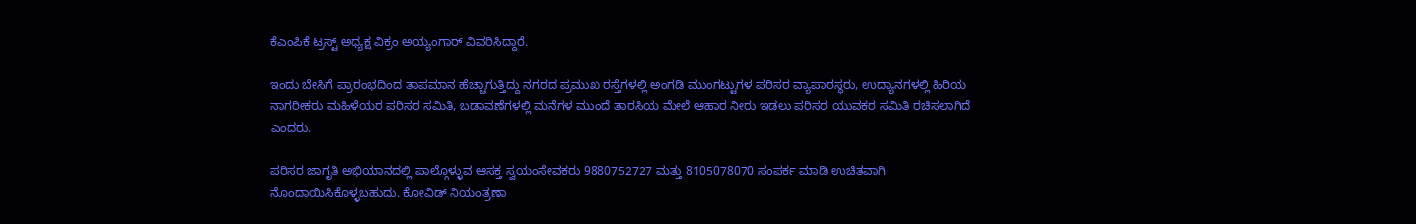ಕೆಎಂಪಿಕೆ ಟ್ರಸ್ಟ್ ಅಧ್ಯಕ್ಷ ವಿಕ್ರಂ ಅಯ್ಯಂಗಾರ್ ವಿವರಿಸಿದ್ದಾರೆ.

ಇಂದು ಬೇಸಿಗೆ ಪ್ರಾರಂಭದಿಂದ ತಾಪಮಾನ ಹೆಚ್ಚಾಗುತ್ತಿದ್ದು ನಗರದ ಪ್ರಮುಖ ರಸ್ತೆಗಳಲ್ಲಿ ಅಂಗಡಿ ಮುಂಗಟ್ಟುಗಳ ಪರಿಸರ ವ್ಯಾಪಾರಸ್ಥರು, ಉದ್ಯಾನಗಳಲ್ಲಿ ಹಿರಿಯ ನಾಗರೀಕರು ಮಹಿಳೆಯರ ಪರಿಸರ ಸಮಿತಿ, ಬಡಾವಣೆಗಳಲ್ಲಿ ಮನೆಗಳ ಮುಂದೆ ತಾರಸಿಯ ಮೇಲೆ ಆಹಾರ ನೀರು ಇಡಲು ಪರಿಸರ ಯುವಕರ ಸಮಿತಿ ರಚಿಸಲಾಗಿದೆ ಎಂದರು.

ಪರಿಸರ ಜಾಗೃತಿ ಅಭಿಯಾನದಲ್ಲಿ ಪಾಲ್ಗೊಳ್ಳುವ ಆಸಕ್ತ ಸ್ವಯಂಸೇವಕರು 9880752727 ಮತ್ತು 8105078070 ಸಂಪರ್ಕ ಮಾಡಿ ಉಚಿತವಾಗಿ ನೊಂದಾಯಿಸಿಕೊಳ್ಳಬಹುದು. ಕೋವಿಡ್ ನಿಯಂತ್ರಣಾ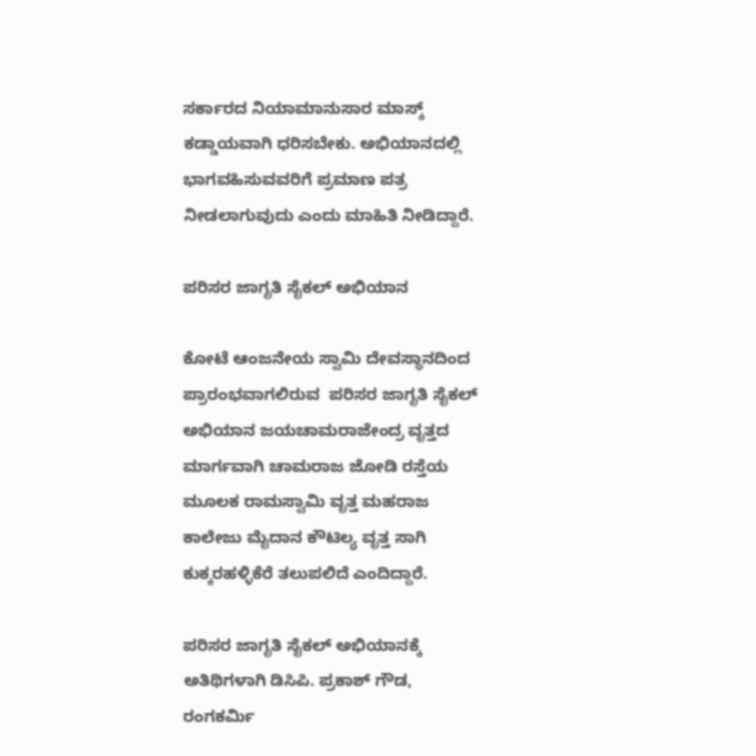ಸರ್ಕಾರದ ನಿಯಾಮಾನುಸಾರ ಮಾಸ್ಕ್ ಕಡ್ಡಾಯವಾಗಿ ಧರಿಸಬೇಕು. ಅಭಿಯಾನದಲ್ಲಿ ಭಾಗವಹಿಸುವವರಿಗೆ ಪ್ರಮಾಣ ಪತ್ರ ನೀಡಲಾಗುವುದು ಎಂದು ಮಾಹಿತಿ ನೀಡಿದ್ದಾರೆ.

ಪರಿಸರ ಜಾಗೃತಿ ಸೈಕಲ್ ಅಭಿಯಾನ

ಕೋಟೆ ಆಂಜನೇಯ ಸ್ವಾಮಿ ದೇವಸ್ಥಾನದಿಂದ ಪ್ರಾರಂಭವಾಗಲಿರುವ  ಪರಿಸರ ಜಾಗೃತಿ ಸೈಕಲ್ ಅಭಿಯಾನ ಜಯಚಾಮರಾಜೇಂದ್ರ ವೃತ್ತದ ಮಾರ್ಗವಾಗಿ ಚಾಮರಾಜ ಜೋಡಿ ರಸ್ತೆಯ ಮೂಲಕ ರಾಮಸ್ವಾಮಿ ವೃತ್ತ ಮಹರಾಜ ಕಾಲೇಜು ಮೈದಾನ ಕೌಟಿಲ್ಯ ವೃತ್ತ ಸಾಗಿ ಕುಕ್ಕರಹಳ್ಳಿಕೆರೆ ತಲುಪಲಿದೆ ಎಂದಿದ್ದಾರೆ.

ಪರಿಸರ ಜಾಗೃತಿ ಸೈಕಲ್ ಅಭಿಯಾನಕ್ಕೆ ಅತಿಥಿಗಳಾಗಿ ಡಿಸಿಪಿ. ಪ್ರಕಾಶ್ ಗೌಡ, ರಂಗಕರ್ಮಿ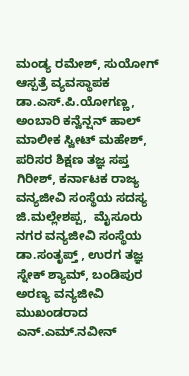ಮಂಡ್ಯ ರಮೇಶ್, ಸುಯೋಗ್ ಆಸ್ಪತ್ರೆ ವ್ಯವಸ್ಥಾಪಕ ಡಾ.ಎಸ್.ಪಿ.ಯೋಗಣ್ಣ, ಅಂಬಾರಿ ಕನ್ವೆನ್ಷನ್ ಹಾಲ್ ಮಾಲೀಕ ಸ್ವೀಟ್ ಮಹೇಶ್, ಪರಿಸರ ಶಿಕ್ಷಣ ತಜ್ಞ ಸಪ್ತ ಗಿರೀಶ್, ಕರ್ನಾಟಕ ರಾಜ್ಯ ವನ್ಯಜೀವಿ ಸಂಸ್ಥೆಯ ಸದಸ್ಯ ಜಿ.ಮಲ್ಲೇಶಪ್ಪ,  ಮೈಸೂರು ನಗರ ವನ್ಯಜೀವಿ ಸಂಸ್ಥೆಯ ಡಾ.ಸಂತೃಪ್ತ್ , ಉರಗ ತಜ್ಞ ಸ್ನೇಕ್ ಶ್ಯಾಮ್, ಬಂಡಿಪುರ ಅರಣ್ಯ ವನ್ಯಜೀವಿ ಮುಖಂಡರಾದ ಎನ್.ಎಮ್.ನವೀನ್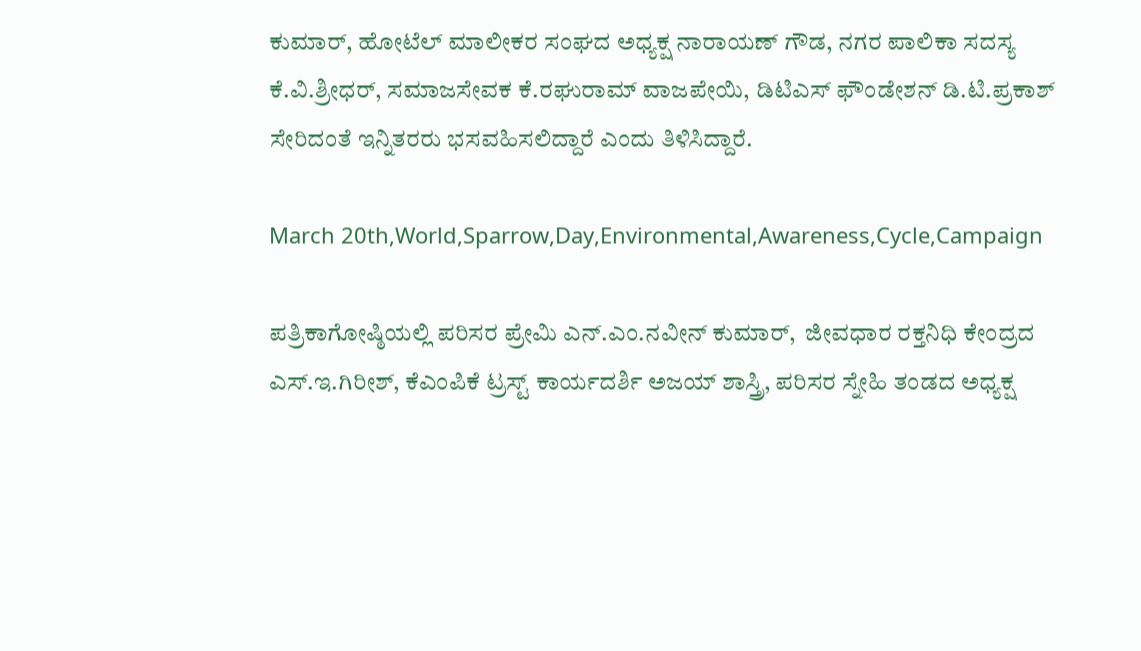ಕುಮಾರ್, ಹೋಟೆಲ್ ಮಾಲೀಕರ ಸಂಘದ ಅಧ್ಯಕ್ಷ ನಾರಾಯಣ್ ಗೌಡ, ನಗರ ಪಾಲಿಕಾ ಸದಸ್ಯ ಕೆ.ವಿ.ಶ್ರೀಧರ್, ಸಮಾಜಸೇವಕ ಕೆ.ರಘುರಾಮ್ ವಾಜಪೇಯಿ, ಡಿಟಿಎಸ್ ಫೌಂಡೇಶನ್ ಡಿ.ಟಿ.ಪ್ರಕಾಶ್ ಸೇರಿದಂತೆ ಇನ್ನಿತರರು ಭಸವಹಿಸಲಿದ್ದಾರೆ ಎಂದು ತಿಳಿಸಿದ್ದಾರೆ.

March 20th,World,Sparrow,Day,Environmental,Awareness,Cycle,Campaign

ಪತ್ರಿಕಾಗೋಷ್ಠಿಯಲ್ಲಿ ಪರಿಸರ ಪ್ರೇಮಿ ಎನ್.ಎಂ.ನವೀನ್ ಕುಮಾರ್,  ಜೀವಧಾರ ರಕ್ತನಿಧಿ ಕೇಂದ್ರದ ಎಸ್.ಇ.ಗಿರೀಶ್, ಕೆಎಂಪಿಕೆ ಟ್ರಸ್ಟ್ ಕಾರ್ಯದರ್ಶಿ ಅಜಯ್ ಶಾಸ್ತ್ರಿ, ಪರಿಸರ ಸ್ನೇಹಿ ತಂಡದ ಅಧ್ಯಕ್ಷ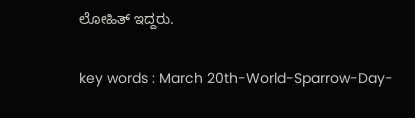ಲೋಹಿತ್ ಇದ್ದರು.

key words : March 20th-World-Sparrow-Day-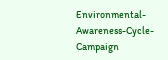Environmental-Awareness-Cycle-Campaign